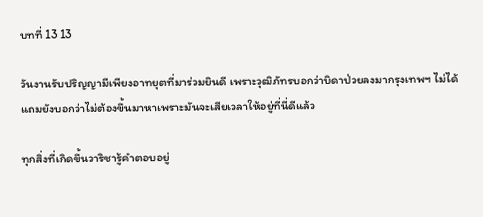บทที่ 13 13

วันงานรับปริญญามีเพียงอาทยุตที่มาร่วมยินดี เพราะวุฒิภัทรบอกว่าบิดาป่วยลงมากรุงเทพฯ ไม่ได้ แถมยังบอกว่าไม่ต้องขึ้นมาหาเพราะมันจะเสียเวลาให้อยู่ที่นี่ดีแล้ว

ทุกสิ่งที่เกิดขึ้นวาริชารู้คำตอบอยู่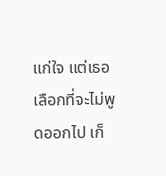แก่ใจ แต่เธอเลือกที่จะไม่พูดออกไป เก็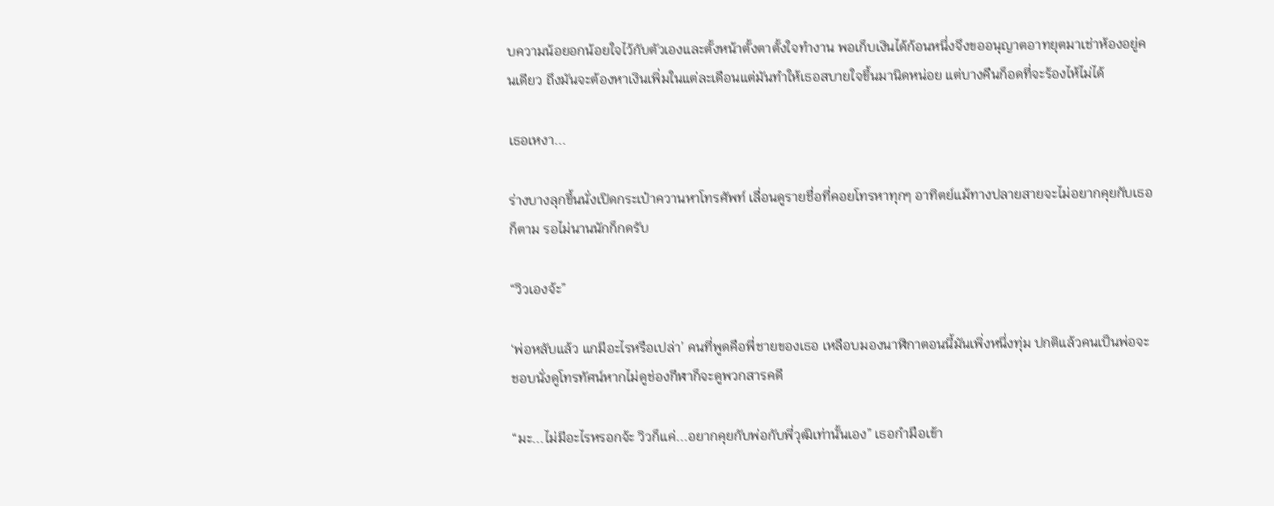บความน้อยอกน้อยใจไว้กับตัวเองและตั้งหน้าตั้งตาตั้งใจทำงาน พอเก็บเงินได้ก้อนหนึ่งจึงขออนุญาตอาทยุตมาเช่าห้องอยู่คนเดียว ถึงมันจะต้องหาเงินเพิ่มในแต่ละเดือนแต่มันทำให้เธอสบายใจขึ้นมานิดหน่อย แต่บางคืนก็อดที่จะร้องไห้ไม่ได้

เธอเหงา...

ร่างบางลุกขึ้นนั่งเปิดกระเป๋าควานหาโทรศัพท์ เลื่อนดูรายชื่อที่คอยโทรหาทุกๆ อาทิตย์แม้ทางปลายสายจะไม่อยากคุยกับเธอก็ตาม รอไม่นานนักก็กดรับ

“วิวเองจ้ะ”

‘พ่อหลับแล้ว แกมีอะไรหรือเปล่า’ คนที่พูดคือพี่ชายของเธอ เหลือบมองนาฬิกาตอนนี้มันเพิ่งหนึ่งทุ่ม ปกติแล้วคนเป็นพ่อจะชอบนั่งดูโทรทัศน์หากไม่ดูช่องกีฬาก็จะดูพวกสารคดี

“มะ...ไม่มีอะไรหรอกจ้ะ วิวก็แค่...อยากคุยกับพ่อกับพี่วุฒิเท่านั้นเอง” เธอกำมือเข้า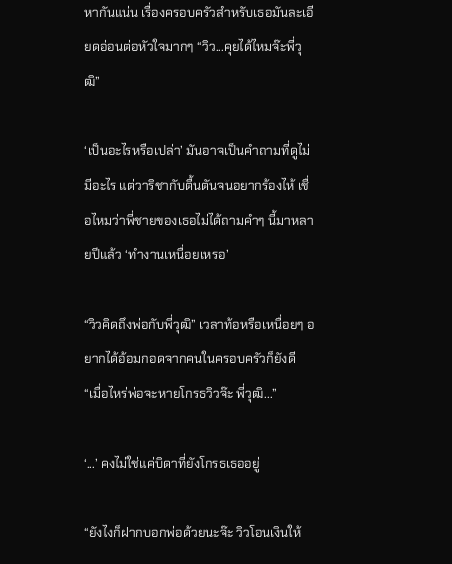หากันแน่น เรื่องครอบครัวสำหรับเธอมันละเอียดอ่อนต่อหัวใจมากๆ “วิว...คุยได้ไหมจ๊ะพี่วุฒิ”

‘เป็นอะไรหรือเปล่า’ มันอาจเป็นคำถามที่ดูไม่มีอะไร แต่วาริชากับตื้นตันจนอยากร้องไห้ เชื่อไหมว่าพี่ชายของเธอไม่ได้ถามคำๆ นี้มาหลายปีแล้ว ‘ทำงานเหนื่อยเหรอ’

“วิวคิดถึงพ่อกับพี่วุฒิ” เวลาท้อหรือเหนื่อยๆ อยากได้อ้อมกอดจากคนในครอบครัวก็ยังดี “เมื่อไหร่พ่อจะหายโกรธวิวจ๊ะ พี่วุฒิ...”

‘...’ คงไม่ใช่แค่บิดาที่ยังโกรธเธออยู่

“ยังไงก็ฝากบอกพ่อด้วยนะจ๊ะ วิวโอนเงินให้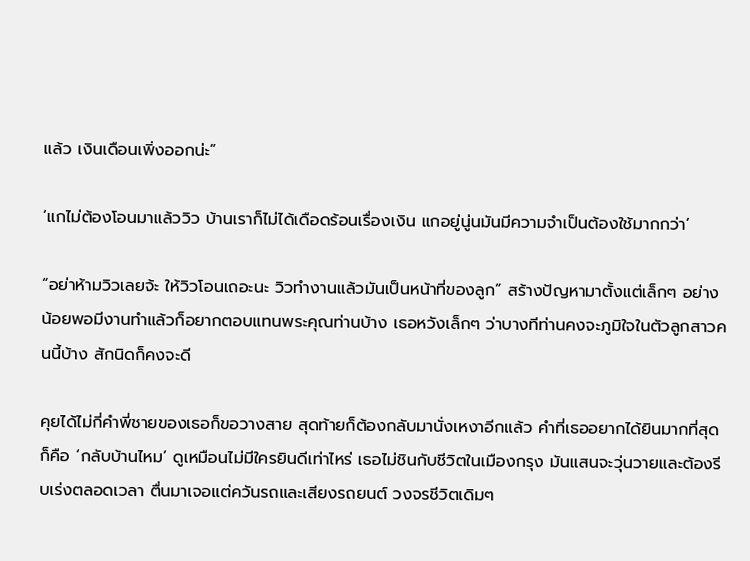แล้ว เงินเดือนเพิ่งออกน่ะ”

‘แกไม่ต้องโอนมาแล้ววิว บ้านเราก็ไม่ได้เดือดร้อนเรื่องเงิน แกอยู่นู่นมันมีความจำเป็นต้องใช้มากกว่า’

“อย่าห้ามวิวเลยจ้ะ ให้วิวโอนเถอะนะ วิวทำงานแล้วมันเป็นหน้าที่ของลูก” สร้างปัญหามาตั้งแต่เล็กๆ อย่างน้อยพอมีงานทำแล้วก็อยากตอบแทนพระคุณท่านบ้าง เธอหวังเล็กๆ ว่าบางทีท่านคงจะภูมิใจในตัวลูกสาวคนนี้บ้าง สักนิดก็คงจะดี

คุยได้ไม่กี่คำพี่ชายของเธอก็ขอวางสาย สุดท้ายก็ต้องกลับมานั่งเหงาอีกแล้ว คำที่เธออยากได้ยินมากที่สุดก็คือ ‘กลับบ้านไหม’ ดูเหมือนไม่มีใครยินดีเท่าไหร่ เธอไม่ชินกับชีวิตในเมืองกรุง มันแสนจะวุ่นวายและต้องรีบเร่งตลอดเวลา ตื่นมาเจอแต่ควันรถและเสียงรถยนต์ วงจรชีวิตเดิมๆ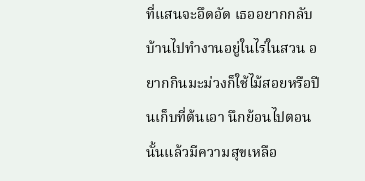ที่แสนจะอึดอัด เธออยากกลับบ้านไปทำงานอยู่ในไร่ในสวน อยากกินมะม่วงก็ใช้ไม้สอยหรือปีนเก็บที่ต้นเอา นึกย้อนไปตอนนั้นแล้วมีความสุขเหลือ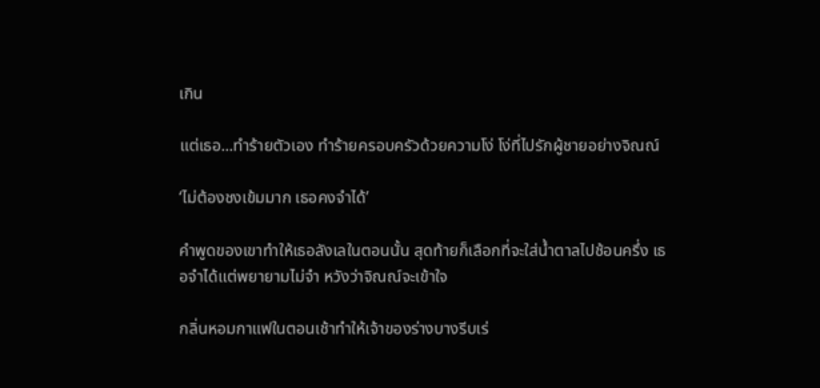เกิน

แต่เธอ...ทำร้ายตัวเอง ทำร้ายครอบครัวด้วยความโง่ โง่ที่ไปรักผู้ชายอย่างจิณณ์

‘ไม่ต้องชงเข้มมาก เธอคงจำได้’

คำพูดของเขาทำให้เธอลังเลในตอนนั้น สุดท้ายก็เลือกที่จะใส่น้ำตาลไปช้อนครึ่ง เธอจำได้แต่พยายามไม่จำ หวังว่าจิณณ์จะเข้าใจ

กลิ่นหอมกาแฟในตอนเช้าทำให้เจ้าของร่างบางรีบเร่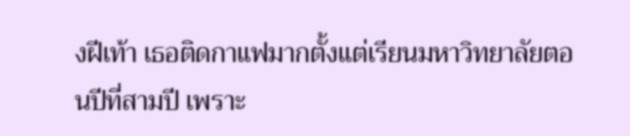งฝีเท้า เธอติดกาแฟมากตั้งแต่เรียนมหาวิทยาลัยตอนปีที่สามปี เพราะ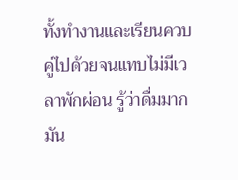ทั้งทำงานและเรียนควบคู่ไปด้วยจนแทบไม่มีเวลาพักผ่อน รู้ว่าดื่มมากมัน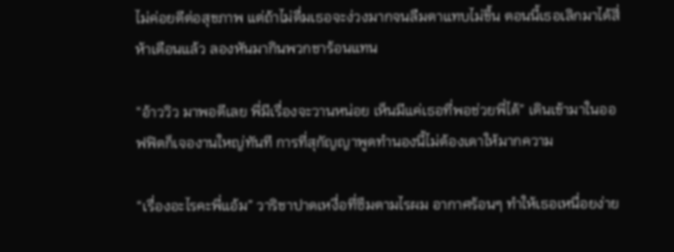ไม่ค่อยดีต่อสุขภาพ แต่ถ้าไม่ดื่มเธอจะง่วงมากจนลืมตาแทบไม่ขึ้น ตอนนี้เธอเลิกมาได้สี่ห้าเดือนแล้ว ลองหันมากินพวกชาร้อนแทน

“อ้าววิว มาพอดีเลย พี่มีเรื่องจะวานหน่อย เห็นมีแค่เธอที่พอช่วยพี่ได้” เดินเข้ามาในออฟฟิตก็เจองานใหญ่ทันที การที่สุกัญญาพูดทำนองนี้ไม่ต้องเดาให้มากความ

“เรื่องอะไรคะพี่แอ้ม” วาริชาปาดเหงื่อที่ซึมตามไรผม อากาศร้อนๆ ทำให้เธอเหนื่อยง่าย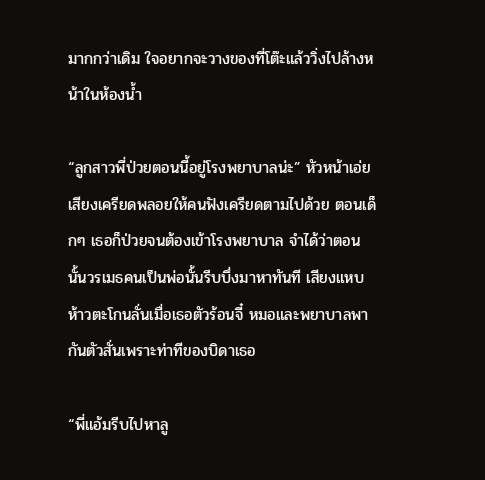มากกว่าเดิม ใจอยากจะวางของที่โต๊ะแล้ววิ่งไปล้างหน้าในห้องน้ำ

“ลูกสาวพี่ป่วยตอนนี้อยู่โรงพยาบาลน่ะ” หัวหน้าเอ่ยเสียงเครียดพลอยให้คนฟังเครียดตามไปด้วย ตอนเด็กๆ เธอก็ป่วยจนต้องเข้าโรงพยาบาล จำได้ว่าตอนนั้นวรเมธคนเป็นพ่อนั้นรีบบึ่งมาหาทันที เสียงแหบห้าวตะโกนลั่นเมื่อเธอตัวร้อนจี๋ หมอและพยาบาลพากันตัวสั่นเพราะท่าทีของบิดาเธอ

“พี่แอ้มรีบไปหาลู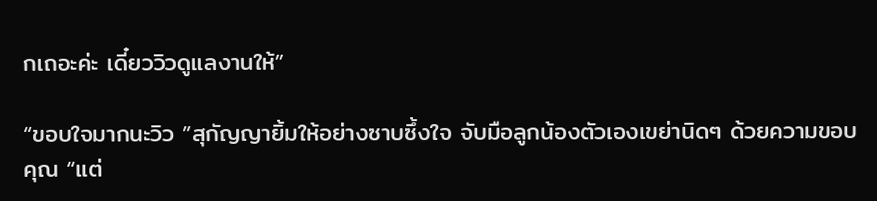กเถอะค่ะ เดี๋ยววิวดูแลงานให้”

“ขอบใจมากนะวิว ”สุกัญญายิ้มให้อย่างซาบซึ้งใจ จับมือลูกน้องตัวเองเขย่านิดๆ ด้วยความขอบคุณ “แต่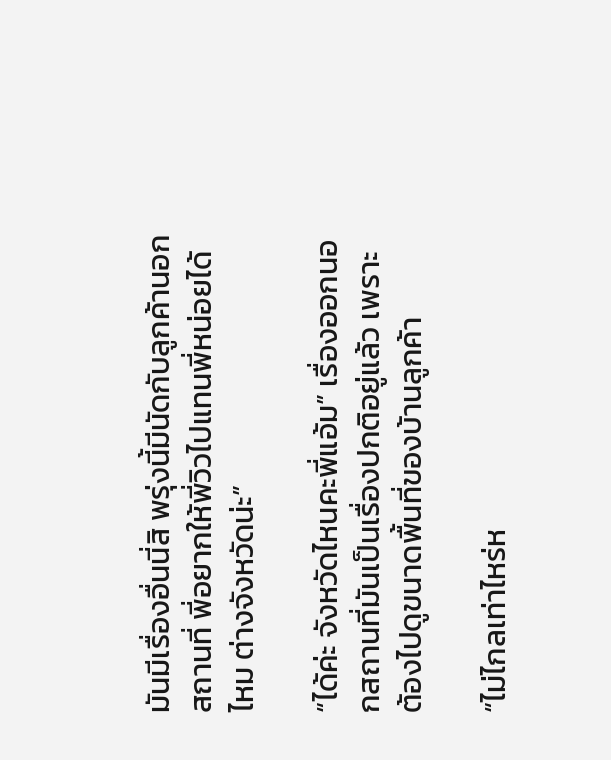มันมีเรื่องอื่นนี่สิ พรุ่งนี้มีนัดกับลูกค้านอกสถานที่ พี่อยากให้พี่วิวไปแทนพี่หน่อยได้ไหม ต่างจังหวัดน่ะ”

“ได้ค่ะ จังหวัดไหนคะพี่แอ้ม” เรื่องออกนอกสถานที่มันเป็นเรื่องปกติอยู่แล้ว เพราะต้องไปดูขนาดพื้นที่ของบ้านลูกค้า

“ไม่ไกลเท่าไหร่ห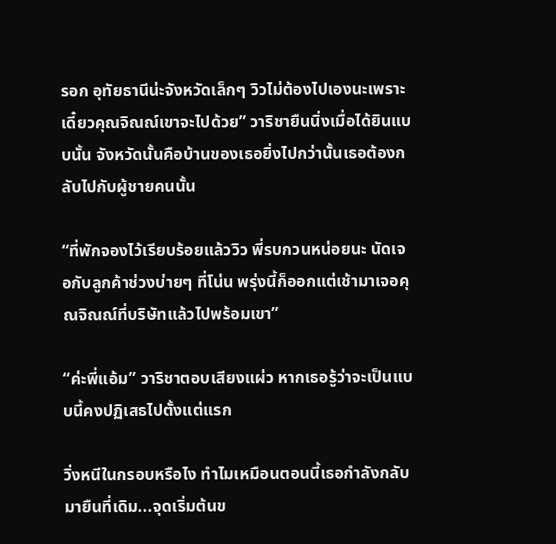รอก อุทัยธานีน่ะจังหวัดเล็กๆ วิวไม่ต้องไปเองนะเพราะเดี๋ยวคุณจิณณ์เขาจะไปด้วย” วาริชายืนนิ่งเมื่อได้ยินแบบนั้น จังหวัดนั้นคือบ้านของเธอยิ่งไปกว่านั้นเธอต้องกลับไปกับผู้ชายคนนั้น

“ที่พักจองไว้เรียบร้อยแล้ววิว พี่รบกวนหน่อยนะ นัดเจอกับลูกค้าช่วงบ่ายๆ ที่โน่น พรุ่งนี้ก็ออกแต่เช้ามาเจอคุณจิณณ์ที่บริษัทแล้วไปพร้อมเขา”

“ค่ะพี่แอ้ม” วาริชาตอบเสียงแผ่ว หากเธอรู้ว่าจะเป็นแบบนี้คงปฏิเสธไปตั้งแต่แรก

วิ่งหนีในกรอบหรือไง ทำไมเหมือนตอนนี้เธอกำลังกลับมายืนที่เดิม...จุดเริ่มต้นข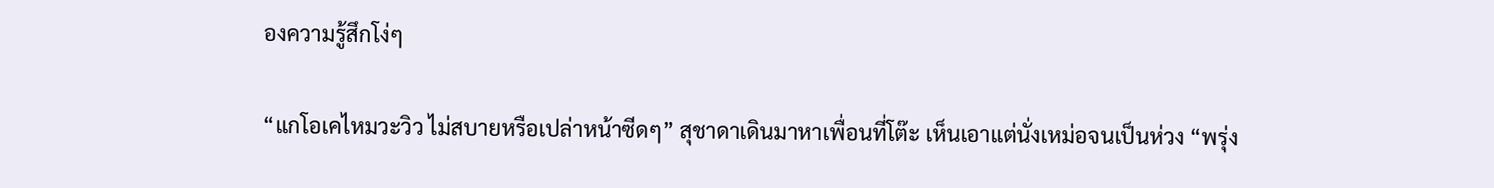องความรู้สึกโง่ๆ

“แกโอเคไหมวะวิว ไม่สบายหรือเปล่าหน้าซีดๆ” สุชาดาเดินมาหาเพื่อนที่โต๊ะ เห็นเอาแต่นั่งเหม่อจนเป็นห่วง “พรุ่ง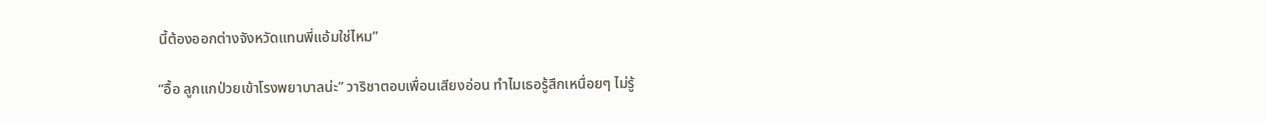นี้ต้องออกต่างจังหวัดแทนพี่แอ้มใช่ไหม”

“อื้อ ลูกแกป่วยเข้าโรงพยาบาลน่ะ” วาริชาตอบเพื่อนเสียงอ่อน ทำไมเธอรู้สึกเหนื่อยๆ ไม่รู้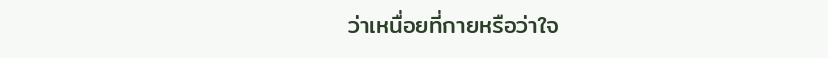ว่าเหนื่อยที่กายหรือว่าใจ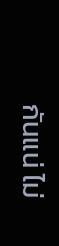กันแน่ ไม่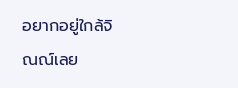อยากอยู่ใกล้จิณณ์เลย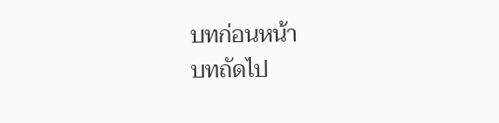บทก่อนหน้า
บทถัดไป